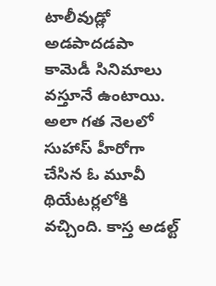టాలీవుడ్లో అడపాదడపా కామెడీ సినిమాలు వస్తూనే ఉంటాయి. అలా గత నెలలో సుహాస్ హీరోగా చేసిన ఓ మూవీ థియేటర్లలోకి వచ్చింది. కాస్త అడల్ట్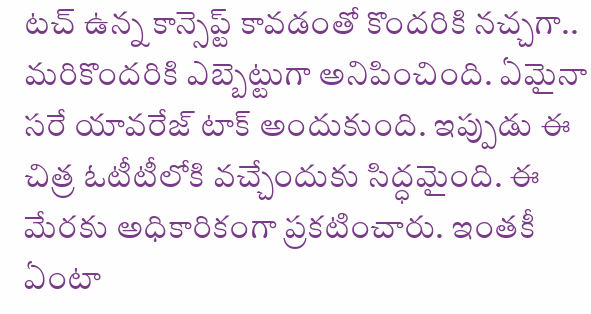టచ్ ఉన్న కాన్సెప్ట్ కావడంతో కొందరికి నచ్చగా.. మరికొందరికి ఎబ్బెట్టుగా అనిపించింది. ఏమైనా సరే యావరేజ్ టాక్ అందుకుంది. ఇప్పుడు ఈ చిత్ర ఓటీటీలోకి వచ్చేందుకు సిద్ధమైంది. ఈ మేరకు అధికారికంగా ప్రకటించారు. ఇంతకీ ఏంటా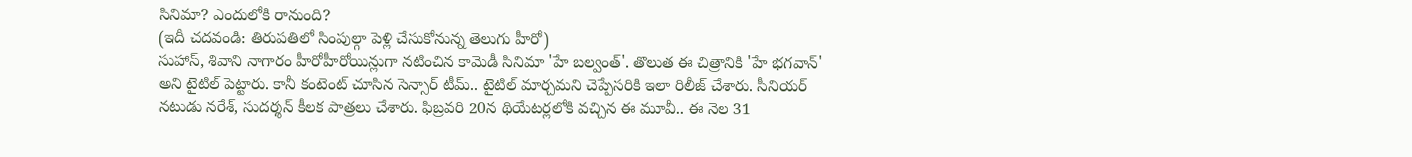సినిమా? ఎందులోకి రానుంది?
(ఇదీ చదవండి: తిరుపతిలో సింపుల్గా పెళ్లి చేసుకోనున్న తెలుగు హీరో)
సుహాస్, శివాని నాగారం హీరోహీరోయిన్లుగా నటించిన కామెడీ సినిమా 'హే బల్వంత్'. తొలుత ఈ చిత్రానికి 'హే భగవాన్' అని టైటిల్ పెట్టారు. కానీ కంటెంట్ చూసిన సెన్సార్ టీమ్.. టైటిల్ మార్చమని చెప్పేసరికి ఇలా రిలీజ్ చేశారు. సీనియర్ నటుడు నరేశ్, సుదర్శన్ కీలక పాత్రలు చేశారు. ఫిబ్రవరి 20న థియేటర్లలోకి వచ్చిన ఈ మూవీ.. ఈ నెల 31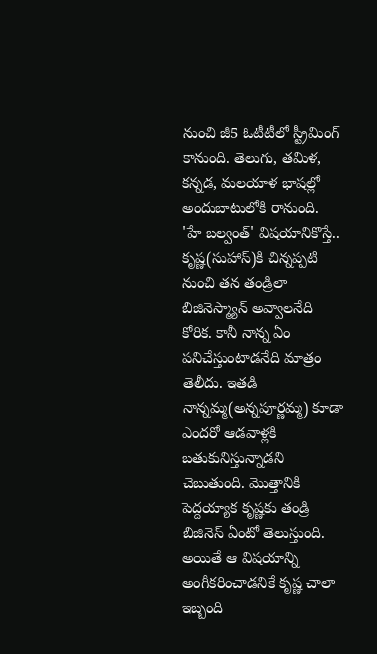నుంచి జీ5 ఓటీటీలో స్ట్రీమింగ్ కానుంది. తెలుగు, తమిళ, కన్నడ, మలయాళ భాషల్లో అందుబాటులోకి రానుంది.
'హే బల్వంత్' విషయానికొస్తే.. కృష్ణ(సుహాస్)కి చిన్నప్పటి నుంచి తన తండ్రిలా బిజినెస్మ్యాన్ అవ్వాలనేది కోరిక. కానీ నాన్న ఏం పనిచేస్తుంటాడనేది మాత్రం తెలీదు. ఇతడి నాన్నమ్మ(అన్నపూర్ణమ్మ) కూడా ఎందరో ఆడవాళ్లకి బతుకునిస్తున్నాడని చెబుతుంది. మొత్తానికి పెద్దయ్యాక కృష్ణకు తండ్రి బిజినెస్ ఏంటో తెలుస్తుంది. అయితే ఆ విషయాన్ని అంగీకరించాడనికే కృష్ణ చాలా ఇబ్బంది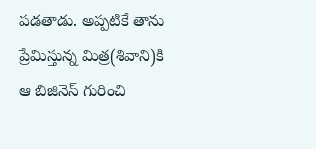పడతాడు. అప్పటికే తాను ప్రేమిస్తున్న మిత్ర(శివాని)కి ఆ బిజినెస్ గురించి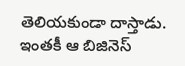తెలియకుండా దాస్తాడు. ఇంతకీ ఆ బిజినెస్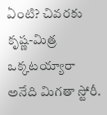ఏంటి? చివరకు కృష్ణ-మిత్ర ఒక్కటయ్యారా అనేది మిగతా స్టోరీ.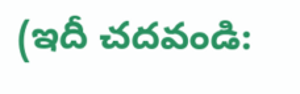(ఇదీ చదవండి: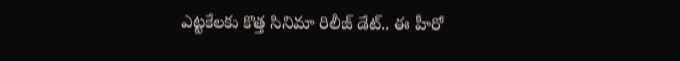ఎట్టకేలకు కొత్త సినిమా రిలీజ్ డేట్.. ఈ హీరో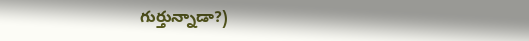గుర్తున్నాడా?)